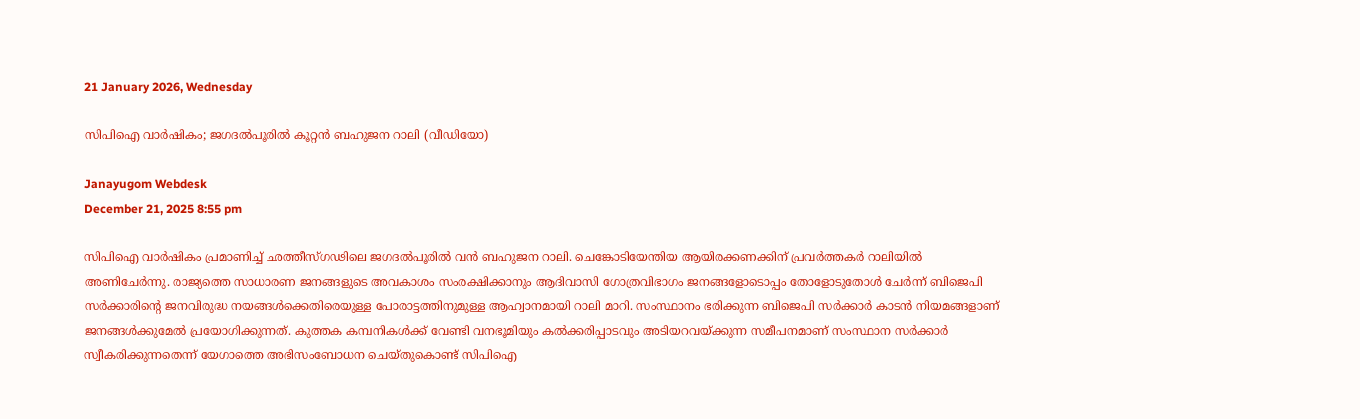21 January 2026, Wednesday

സിപിഐ വാര്‍ഷികം; ജഗദല്‍പൂരില്‍ കൂറ്റന്‍ ബഹുജന റാലി (വീഡിയോ)

Janayugom Webdesk
December 21, 2025 8:55 pm

സിപിഐ വാര്‍ഷികം പ്രമാണിച്ച് ഛത്തീസ്ഗഢിലെ ജഗദല്‍പൂരില്‍ വന്‍ ബഹുജന റാലി. ചെങ്കോടിയേന്തിയ ആയിരക്കണക്കിന് പ്രവര്‍ത്തകര്‍ റാലിയില്‍ അണിചേര്‍ന്നു. രാജ്യത്തെ സാധാരണ ജനങ്ങളുടെ അവകാശം സംരക്ഷിക്കാനും ആദിവാസി ഗോത്രവിഭാഗം ജനങ്ങളോടൊപ്പം തോളോടുതോള്‍ ചേര്‍ന്ന് ബിജെപി സര്‍ക്കാരിന്റെ ജനവിരുദ്ധ നയങ്ങള്‍ക്കെതിരെയുള്ള പോരാട്ടത്തിനുമുള്ള ആഹ്വാനമായി റാലി മാറി. സംസ്ഥാനം ഭരിക്കുന്ന ബിജെപി സര്‍ക്കാര്‍ കാടന്‍ നിയമങ്ങളാണ് ജനങ്ങള്‍ക്കുമേല്‍ പ്രയോഗിക്കുന്നത്. കുത്തക കമ്പനികള്‍ക്ക് വേണ്ടി വനഭൂമിയും കല്‍ക്കരിപ്പാടവും അടിയറവയ്ക്കുന്ന സമീപനമാണ് സംസ്ഥാന സര്‍ക്കാര്‍ സ്വീകരിക്കുന്നതെന്ന് യേഗാത്തെ അഭിസംബോധന ചെയ്തുകൊണ്ട് സിപിഐ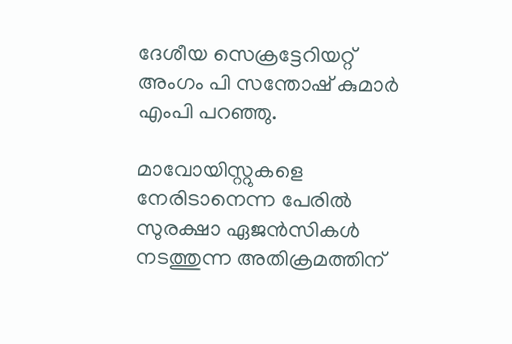ദേശീയ സെക്രട്ടേറിയറ്റ് അംഗം പി സന്തോഷ് കുമാര്‍ എംപി പറഞ്ഞു.

മാവോയിസ്റ്റുകളെ നേരിടാനെന്ന പേരില്‍ സുരക്ഷാ ഏജന്‍സികള്‍ നടത്തുന്ന അതിക്രമത്തിന്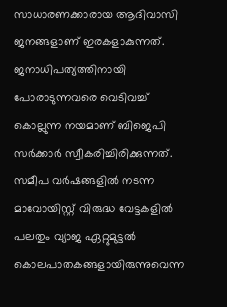സാധാരണക്കാരായ ആദിവാസി ജനങ്ങളാണ് ഇരകളാകുന്നത്. ജനാധിപത്യത്തിനായി പോരാടുന്നവരെ വെടിവച്ച് കൊല്ലുന്ന നയമാണ് ബിജെപി സര്‍ക്കാര്‍ സ്വീകരിച്ചിരിക്കുന്നത്. സമീപ വര്‍ഷങ്ങളില്‍ നടന്ന മാവോയിസ്റ്റ് വിരുദ്ധ വേട്ടകളില്‍ പലതും വ്യാജ ഏറ്റുമുട്ടല്‍ കൊലപാതകങ്ങളായിരുന്നുവെന്ന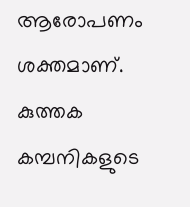ആരോപണം ശക്തമാണ്. കുത്തക കമ്പനികളുടെ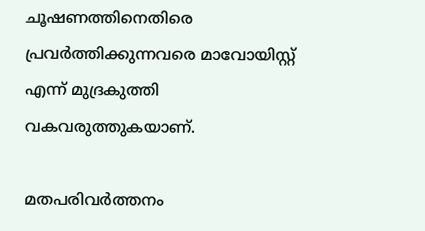ചൂഷണത്തിനെതിരെ പ്രവര്‍ത്തിക്കുന്നവരെ മാവോയിസ്റ്റ് എന്ന് മുദ്രകുത്തി വകവരുത്തുകയാണ്.

മതപരിവര്‍ത്തനം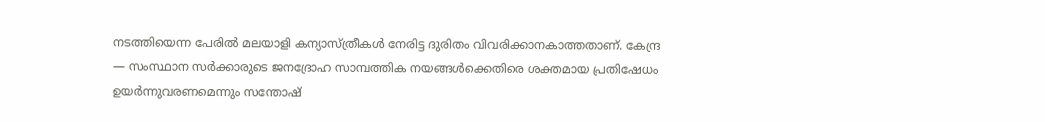നടത്തിയെന്ന പേരില്‍ മലയാളി കന്യാസ്ത്രീകള്‍ നേരിട്ട ദുരിതം വിവരിക്കാനകാത്തതാണ്. കേന്ദ്ര — സംസ്ഥാന സര്‍ക്കാരുടെ ജനദ്രോഹ സാമ്പത്തിക നയങ്ങള്‍ക്കെതിരെ ശക്തമായ പ്രതിഷേധം ഉയര്‍ന്നുവരണമെന്നും സന്തോഷ്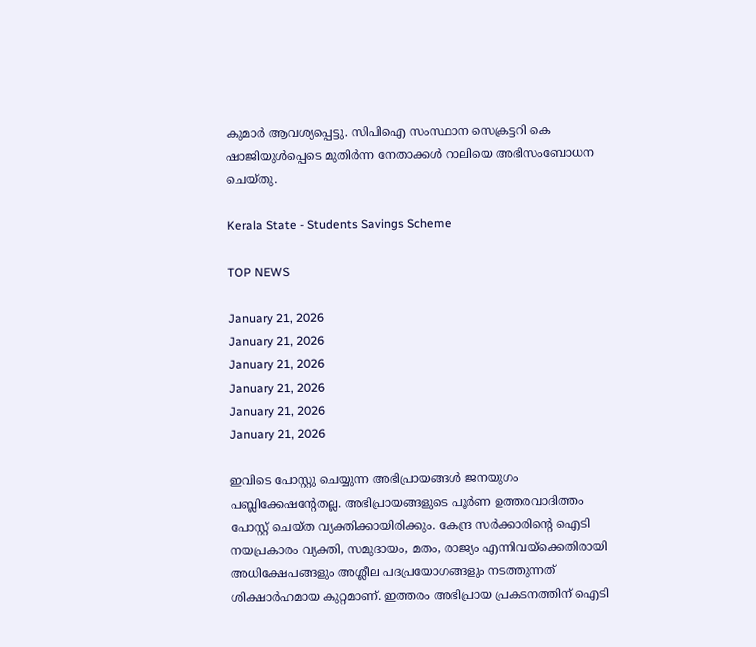കുമാര്‍ ആവശ്യപ്പെട്ടു. സിപിഐ സംസ്ഥാന സെക്രട്ടറി കെ ഷാജിയുള്‍പ്പെടെ മുതിര്‍ന്ന നേതാക്കള്‍ റാലിയെ അഭിസംബോധന ചെയ്തു.

Kerala State - Students Savings Scheme

TOP NEWS

January 21, 2026
January 21, 2026
January 21, 2026
January 21, 2026
January 21, 2026
January 21, 2026

ഇവിടെ പോസ്റ്റു ചെയ്യുന്ന അഭിപ്രായങ്ങള്‍ ജനയുഗം പബ്ലിക്കേഷന്റേതല്ല. അഭിപ്രായങ്ങളുടെ പൂര്‍ണ ഉത്തരവാദിത്തം പോസ്റ്റ് ചെയ്ത വ്യക്തിക്കായിരിക്കും. കേന്ദ്ര സര്‍ക്കാരിന്റെ ഐടി നയപ്രകാരം വ്യക്തി, സമുദായം, മതം, രാജ്യം എന്നിവയ്‌ക്കെതിരായി അധിക്ഷേപങ്ങളും അശ്ലീല പദപ്രയോഗങ്ങളും നടത്തുന്നത് ശിക്ഷാര്‍ഹമായ കുറ്റമാണ്. ഇത്തരം അഭിപ്രായ പ്രകടനത്തിന് ഐടി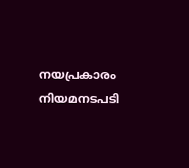നയപ്രകാരം നിയമനടപടി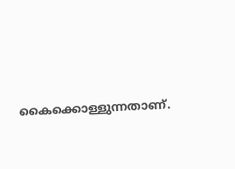കൈക്കൊള്ളുന്നതാണ്.